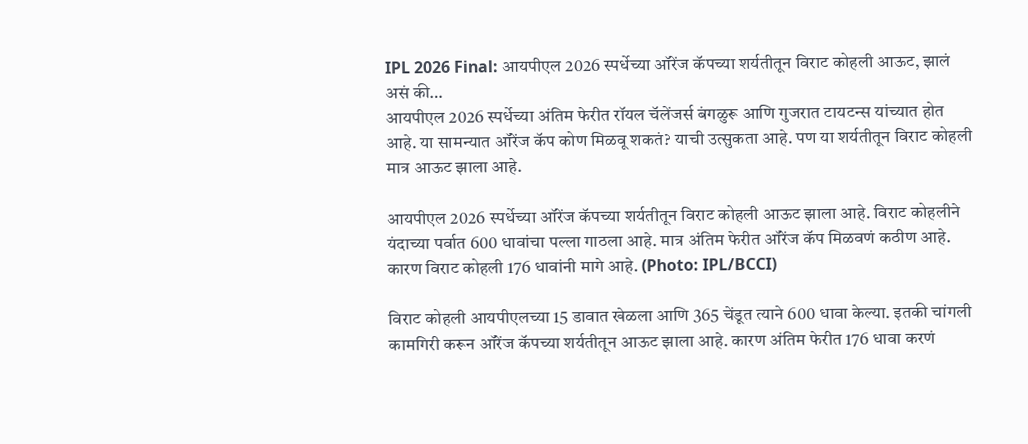IPL 2026 Final: आयपीएल 2026 स्पर्धेच्या ऑरेंज कॅपच्या शर्यतीतून विराट कोहली आऊट, झालं असं की…
आयपीएल 2026 स्पर्धेच्या अंतिम फेरीत रॉयल चॅलेंजर्स बंगळुरू आणि गुजरात टायटन्स यांच्यात होत आहे. या सामन्यात ऑरेंज कॅप कोण मिळवू शकतं? याची उत्सुकता आहे. पण या शर्यतीतून विराट कोहली मात्र आऊट झाला आहे.

आयपीएल 2026 स्पर्धेच्या ऑरेंज कॅपच्या शर्यतीतून विराट कोहली आऊट झाला आहे. विराट कोहलीने यंदाच्या पर्वात 600 धावांचा पल्ला गाठला आहे. मात्र अंतिम फेरीत ऑरेंज कॅप मिळवणं कठीण आहे. कारण विराट कोहली 176 धावांनी मागे आहे. (Photo: IPL/BCCI)

विराट कोहली आयपीएलच्या 15 डावात खेळला आणि 365 चेंडूत त्याने 600 धावा केल्या. इतकी चांगली कामगिरी करून ऑरेंज कॅपच्या शर्यतीतून आऊट झाला आहे. कारण अंतिम फेरीत 176 धावा करणं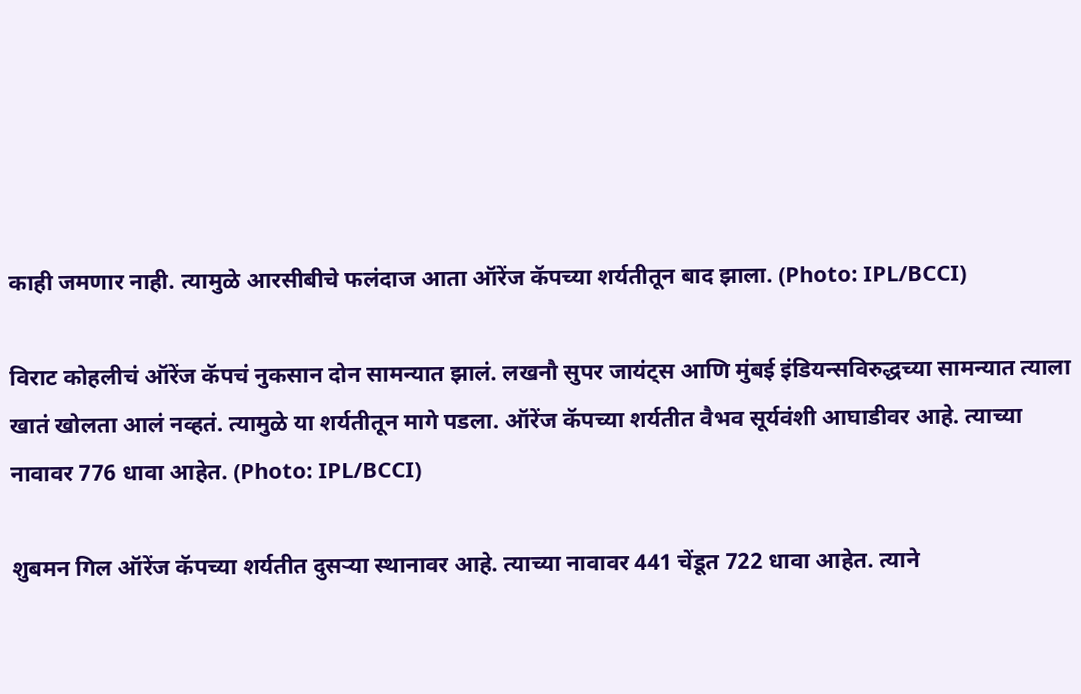काही जमणार नाही. त्यामुळे आरसीबीचे फलंदाज आता ऑरेंज कॅपच्या शर्यतीतून बाद झाला. (Photo: IPL/BCCI)

विराट कोहलीचं ऑरेंज कॅपचं नुकसान दोन सामन्यात झालं. लखनौ सुपर जायंट्स आणि मुंबई इंडियन्सविरुद्धच्या सामन्यात त्याला खातं खोलता आलं नव्हतं. त्यामुळे या शर्यतीतून मागे पडला. ऑरेंज कॅपच्या शर्यतीत वैभव सूर्यवंशी आघाडीवर आहे. त्याच्या नावावर 776 धावा आहेत. (Photo: IPL/BCCI)

शुबमन गिल ऑरेंज कॅपच्या शर्यतीत दुसऱ्या स्थानावर आहे. त्याच्या नावावर 441 चेंडूत 722 धावा आहेत. त्याने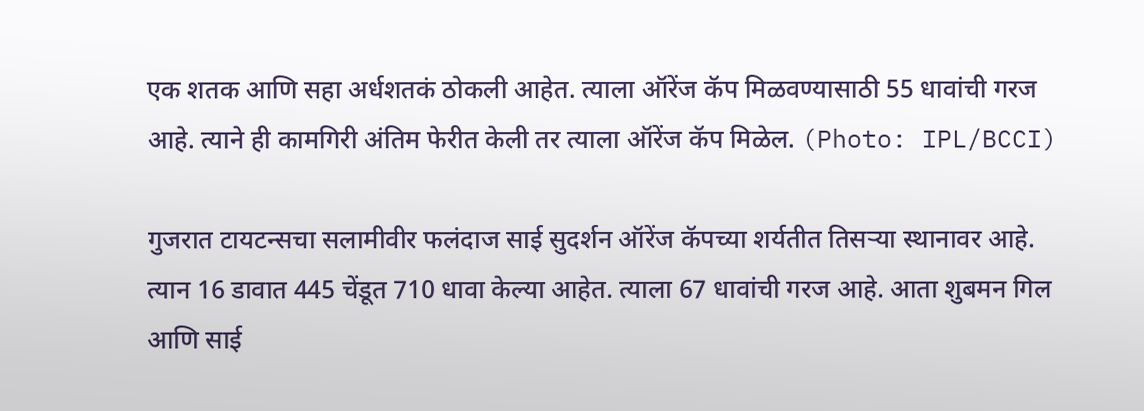एक शतक आणि सहा अर्धशतकं ठोकली आहेत. त्याला ऑरेंज कॅप मिळवण्यासाठी 55 धावांची गरज आहे. त्याने ही कामगिरी अंतिम फेरीत केली तर त्याला ऑरेंज कॅप मिळेल. (Photo: IPL/BCCI)

गुजरात टायटन्सचा सलामीवीर फलंदाज साई सुदर्शन ऑरेंज कॅपच्या शर्यतीत तिसऱ्या स्थानावर आहे. त्यान 16 डावात 445 चेंडूत 710 धावा केल्या आहेत. त्याला 67 धावांची गरज आहे. आता शुबमन गिल आणि साई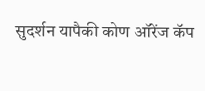सुदर्शन यापैकी कोण ऑरेंज कॅप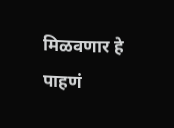मिळवणार हे पाहणं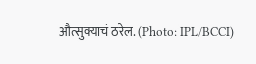औत्सुक्याचं ठरेल. (Photo: IPL/BCCI)